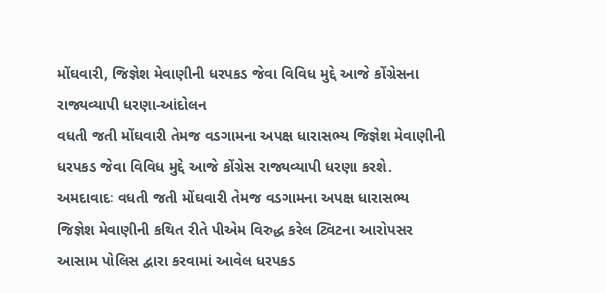મોંઘવારી, જિજ્ઞેશ મેવાણીની ધરપકડ જેવા વિવિધ મુદ્દે આજે કોંગ્રેસના રાજ્યવ્યાપી ધરણા-આંદોલન
વધતી જતી મોંઘવારી તેમજ વડગામના અપક્ષ ધારાસભ્ય જિજ્ઞેશ મેવાણીની ધરપકડ જેવા વિવિધ મુદ્દે આજે કોંગ્રેસ રાજ્યવ્યાપી ધરણા કરશે.
અમદાવાદઃ વધતી જતી મોંઘવારી તેમજ વડગામના અપક્ષ ધારાસભ્ય જિજ્ઞેશ મેવાણીની કથિત રીતે પીએમ વિરુદ્ધ કરેલ ટ્વિટના આરોપસર આસામ પોલિસ દ્વારા કરવામાં આવેલ ધરપકડ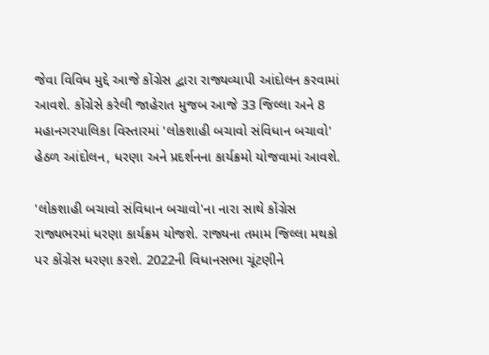જેવા વિવિધ મુદ્દે આજે કોંગ્રેસ દ્વારા રાજ્યવ્યાપી આંદોલન કરવામાં આવશે. કોંગ્રેસે કરેલી જાહેરાત મુજબ આજે 33 જિલ્લા અને 8 મહાનગરપાલિકા વિસ્તારમાં 'લોકશાહી બચાવો સંવિધાન બચાવો' હેઠળ આંદોલન, ધરણા અને પ્રદર્શનના કાર્યક્રમો યોજવામાં આવશે.

'લોકશાહી બચાવો સંવિધાન બચાવો'ના નારા સાથે કોંગ્રેસ રાજ્યભરમાં ધરણા કાર્યક્રમ યોજશે. રાજ્યના તમામ જિલ્લા મથકો પર કોંગ્રેસ ધરણા કરશે. 2022ની વિધાનસભા ચૂંટણીને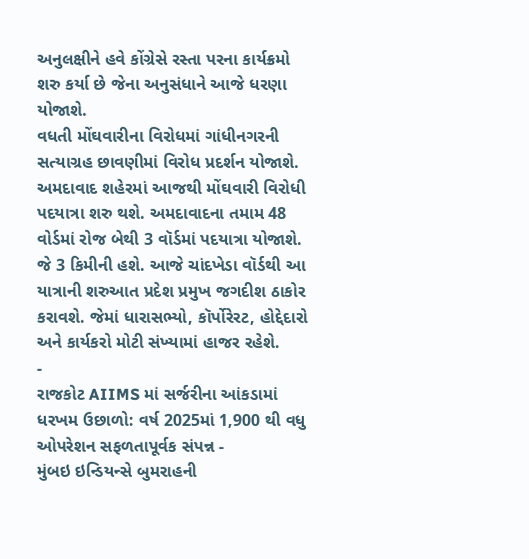અનુલક્ષીને હવે કોંગ્રેસે રસ્તા પરના કાર્યક્રમો શરુ કર્યા છે જેના અનુસંધાને આજે ધરણા યોજાશે.
વધતી મોંઘવારીના વિરોધમાં ગાંધીનગરની સત્યાગ્રહ છાવણીમાં વિરોધ પ્રદર્શન યોજાશે. અમદાવાદ શહેરમાં આજથી મોંઘવારી વિરોધી પદયાત્રા શરુ થશે. અમદાવાદના તમામ 48 વોર્ડમાં રોજ બેથી 3 વૉર્ડમાં પદયાત્રા યોજાશે. જે 3 કિમીની હશે. આજે ચાંદખેડા વૉર્ડથી આ યાત્રાની શરુઆત પ્રદેશ પ્રમુખ જગદીશ ઠાકોર કરાવશે. જેમાં ધારાસભ્યો, કૉર્પોરેરટ, હોદ્દેદારો અને કાર્યકરો મોટી સંખ્યામાં હાજર રહેશે.
-
રાજકોટ AIIMS માં સર્જરીના આંકડામાં ધરખમ ઉછાળો: વર્ષ 2025માં 1,900 થી વધુ ઓપરેશન સફળતાપૂર્વક સંપન્ન -
મુંબઇ ઇન્ડિયન્સે બુમરાહની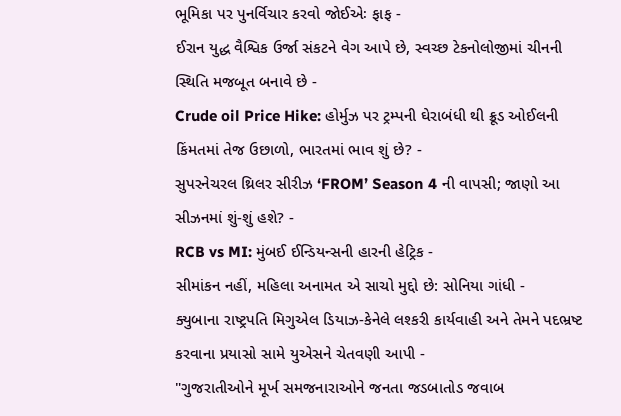ભૂમિકા પર પુનર્વિચાર કરવો જોઈએઃ ફાફ -
ઈરાન યુદ્ધ વૈશ્વિક ઉર્જા સંકટને વેગ આપે છે, સ્વચ્છ ટેકનોલોજીમાં ચીનની સ્થિતિ મજબૂત બનાવે છે -
Crude oil Price Hike: હોર્મુઝ પર ટ્રમ્પની ઘેરાબંધી થી ક્રૂડ ઓઈલની કિંમતમાં તેજ ઉછાળો, ભારતમાં ભાવ શું છે? -
સુપરનેચરલ થ્રિલર સીરીઝ ‘FROM’ Season 4 ની વાપસી; જાણો આ સીઝનમાં શું-શું હશે? -
RCB vs MI: મુંબઈ ઈન્ડિયન્સની હારની હેટ્રિક -
સીમાંકન નહીં, મહિલા અનામત એ સાચો મુદ્દો છે: સોનિયા ગાંધી -
ક્યુબાના રાષ્ટ્રપતિ મિગુએલ ડિયાઝ-કેનેલે લશ્કરી કાર્યવાહી અને તેમને પદભ્રષ્ટ કરવાના પ્રયાસો સામે યુએસને ચેતવણી આપી -
"ગુજરાતીઓને મૂર્ખ સમજનારાઓને જનતા જડબાતોડ જવાબ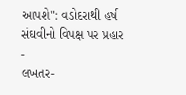આપશે": વડોદરાથી હર્ષ સંઘવીનો વિપક્ષ પર પ્રહાર -
લખતર-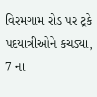વિરમગામ રોડ પર ટ્રકે પદયાત્રીઓને કચડ્યા, 7 ના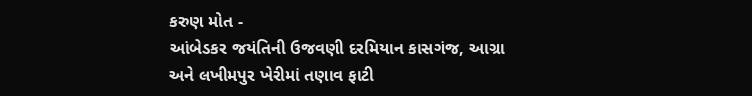કરુણ મોત -
આંબેડકર જયંતિની ઉજવણી દરમિયાન કાસગંજ, આગ્રા અને લખીમપુર ખેરીમાં તણાવ ફાટી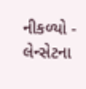નીકળ્યો -
લેન્સેટના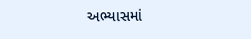અભ્યાસમાં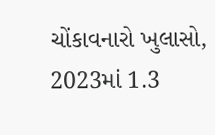ચોંકાવનારો ખુલાસો, 2023માં 1.3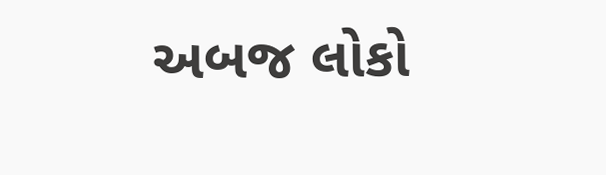અબજ લોકો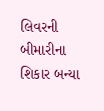લિવરની બીમારીના શિકાર બન્યા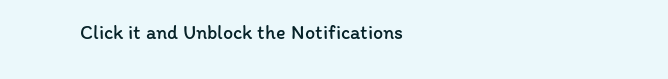Click it and Unblock the Notifications